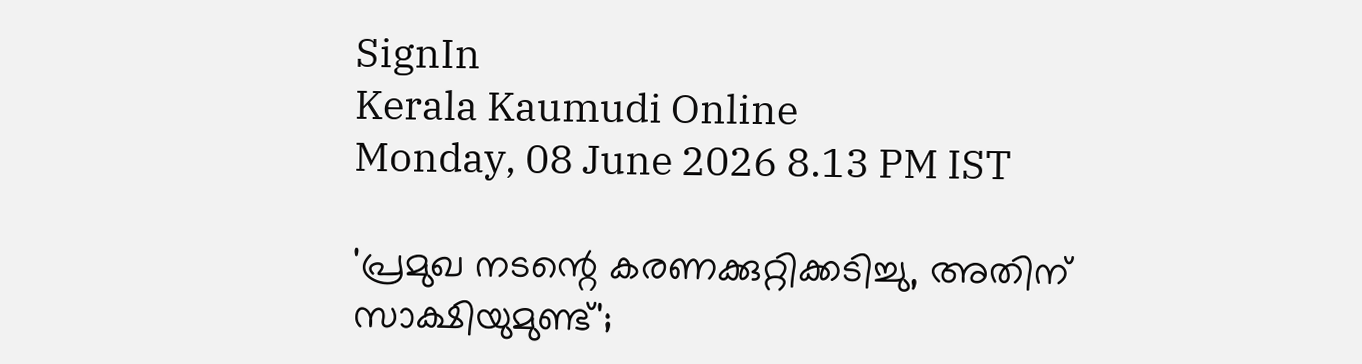SignIn
Kerala Kaumudi Online
Monday, 08 June 2026 8.13 PM IST

'പ്രമുഖ നടന്റെ കരണക്കുറ്റിക്കടിച്ചു, അതിന് സാക്ഷിയുമുണ്ട്';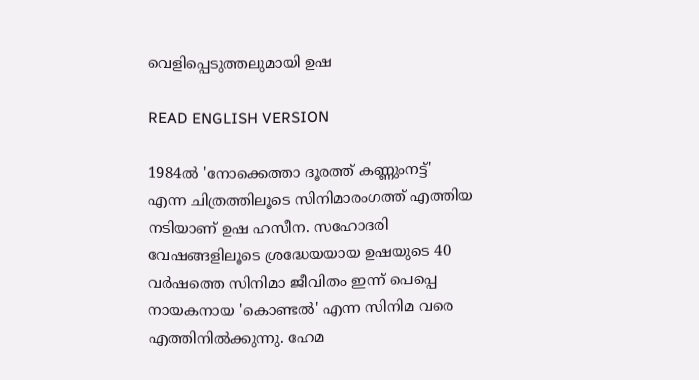വെളിപ്പെടുത്തലുമായി ഉഷ

READ ENGLISH VERSION

1984ൽ 'നോക്കെത്താ ദൂരത്ത് കണ്ണുംനട്ട്' എന്ന ചിത്രത്തിലൂടെ സിനിമാരംഗത്ത് എത്തിയ നടിയാണ് ഉഷ ഹസീന. സഹോദരി വേഷങ്ങളിലൂടെ ശ്രദ്ധേയയായ ഉഷയുടെ 40 വർഷത്തെ സിനിമാ ജീവിതം ഇന്ന് പെപ്പെ നായകനായ 'കൊണ്ടൽ' എന്ന സിനിമ വരെ എത്തിനിൽക്കുന്നു. ഹേമ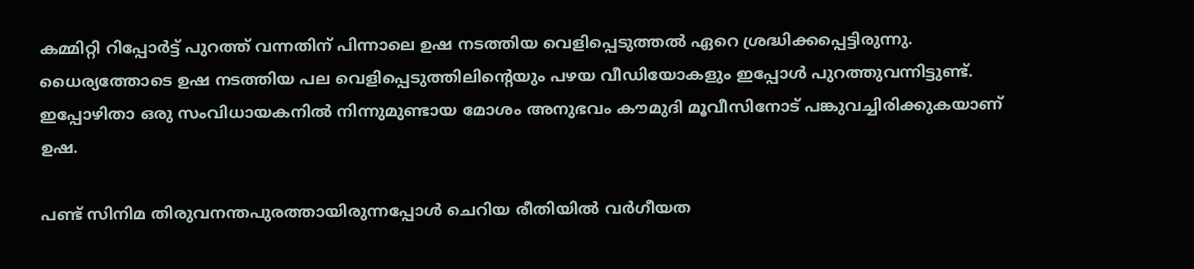കമ്മിറ്റി റിപ്പോർട്ട് പുറത്ത് വന്നതിന് പിന്നാലെ ഉഷ നടത്തിയ വെളിപ്പെടുത്തൽ ഏറെ ശ്രദ്ധിക്കപ്പെട്ടിരുന്നു. ധൈര്യത്തോടെ ഉഷ നടത്തിയ പല വെളിപ്പെടുത്തിലിന്റെയും പഴയ വീഡിയോകളും ഇപ്പോൾ പുറത്തുവന്നിട്ടുണ്ട്. ഇപ്പോഴിതാ ഒരു സംവിധായകനിൽ നിന്നുമുണ്ടായ മോശം അനുഭവം കൗമുദി മൂവീസിനോട് പങ്കുവച്ചിരിക്കുകയാണ് ഉഷ.

പണ്ട് സിനിമ തിരുവനന്തപുരത്തായിരുന്നപ്പോൾ ചെറിയ രീതിയിൽ വർഗീയത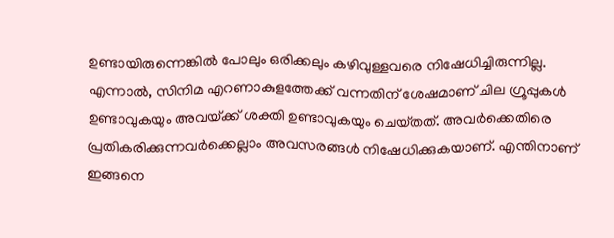ഉണ്ടായിരുന്നെങ്കിൽ പോലും ഒരിക്കലും കഴിവുള്ളവരെ നിഷേധിച്ചിരുന്നില്ല. എന്നാൽ, സിനിമ എറണാകുളത്തേക്ക് വന്നതിന് ശേഷമാണ് ചില ഗ്രൂപ്പുകൾ ഉണ്ടാവുകയും അവയ്‌ക്ക് ശക്തി ഉണ്ടാവുകയും ചെയ്‌തത്. അവർക്കെതിരെ പ്രതികരിക്കുന്നവർക്കെല്ലാം അവസരങ്ങൾ നിഷേധിക്കുകയാണ്. എന്തിനാണ് ഇങ്ങനെ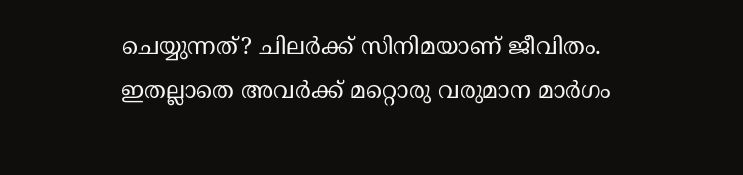ചെയ്യുന്നത്? ചിലർക്ക് സിനിമയാണ് ജീവിതം. ഇതല്ലാതെ അവർക്ക് മറ്റൊരു വരുമാന മാർഗം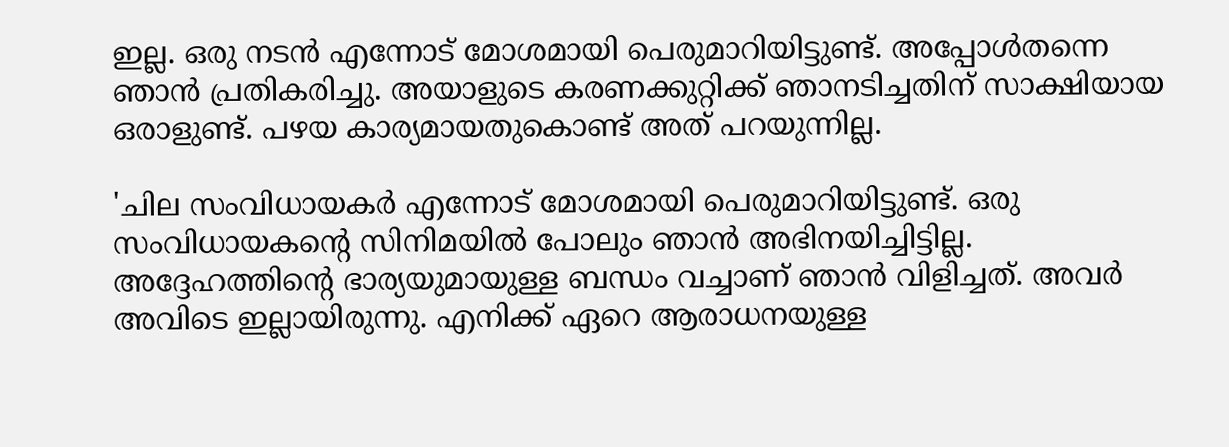ഇല്ല. ഒരു നടൻ എന്നോട് മോശമായി പെരുമാറിയിട്ടുണ്ട്. അപ്പോൾതന്നെ ഞാൻ പ്രതികരിച്ചു. അയാളുടെ കരണക്കുറ്റിക്ക് ഞാനടിച്ചതിന് സാക്ഷിയായ ഒരാളുണ്ട്. പഴയ കാര്യമായതുകൊണ്ട് അത് പറയുന്നില്ല.

'ചില സംവിധായകർ എന്നോട് മോശമായി പെരുമാറിയിട്ടുണ്ട്. ഒരു സംവിധായകന്റെ സിനിമയിൽ പോലും ഞാൻ അഭിനയിച്ചിട്ടില്ല. അദ്ദേഹത്തിന്റെ ഭാര്യയുമായുള്ള ബന്ധം വച്ചാണ് ഞാൻ വിളിച്ചത്. അവർ അവിടെ ഇല്ലായിരുന്നു. എനിക്ക് ഏറെ ആരാധനയുള്ള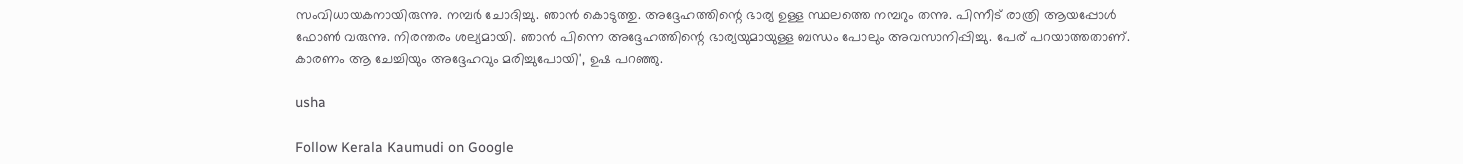സംവിധായകനായിരുന്നു. നമ്പർ ചോദിച്ചു. ഞാൻ കൊടുത്തു. അദ്ദേഹത്തിന്റെ ഭാര്യ ഉള്ള സ്ഥലത്തെ നമ്പറും തന്നു. പിന്നീട് രാത്രി ആയപ്പോൾ ഫോൺ വരുന്നു. നിരന്തരം ശല്യമായി. ഞാൻ പിന്നെ അദ്ദേഹത്തിന്റെ ഭാര്യയുമായുള്ള ബന്ധം പോലും അവസാനിപ്പിച്ചു. പേര് പറയാത്തതാണ്. കാരണം ആ ചേച്ചിയും അദ്ദേഹവും മരിച്ചുപോയി', ഉഷ പറഞ്ഞു.

usha

Follow Kerala Kaumudi on Google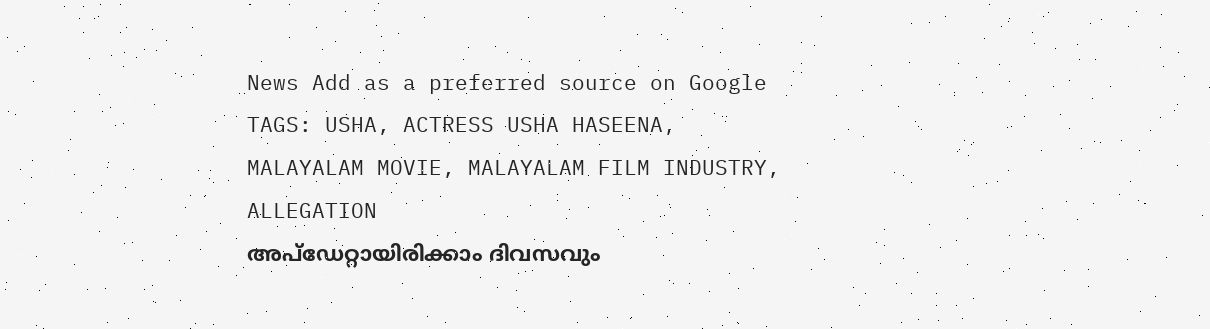News Add as a preferred source on Google
TAGS: USHA, ACTRESS USHA HASEENA, MALAYALAM MOVIE, MALAYALAM FILM INDUSTRY, ALLEGATION
അപ്ഡേറ്റായിരിക്കാം ദിവസവും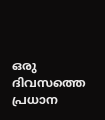ഒരു ദിവസത്തെ പ്രധാന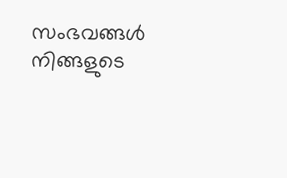സംഭവങ്ങൾ നിങ്ങളുടെ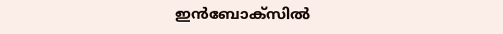ഇൻബോക്സിൽ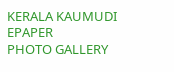KERALA KAUMUDI EPAPER
PHOTO GALLERY